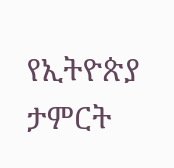የኢትዮጵያ ታምርት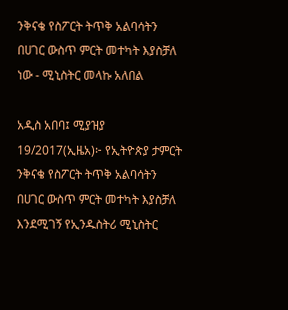ንቅናቄ የስፖርት ትጥቅ አልባሳትን በሀገር ውስጥ ምርት መተካት እያስቻለ ነው - ሚኒስትር መላኩ አለበል

አዲስ አበባ፤ ሚያዝያ 19/2017(ኢዜአ)፦ የኢትዮጵያ ታምርት ንቅናቄ የስፖርት ትጥቅ አልባሳትን በሀገር ውስጥ ምርት መተካት እያስቻለ እንደሚገኝ የኢንዱስትሪ ሚኒስትር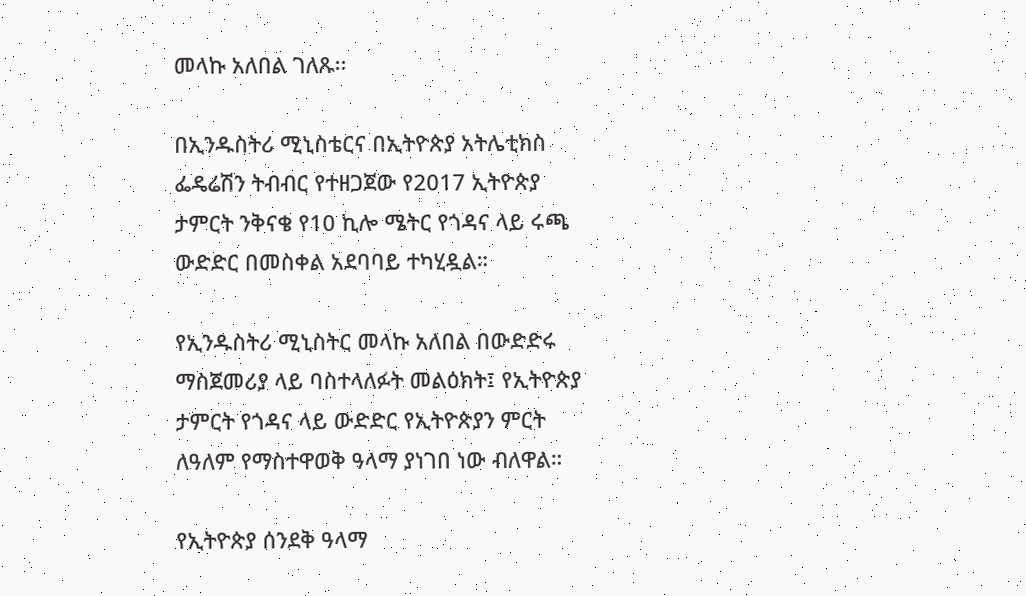መላኩ አለበል ገለጹ፡፡

በኢንዱስትሪ ሚኒስቴርና በኢትዮጵያ አትሌቲክስ ፌዴሬሽን ትብብር የተዘጋጀው የ2017 ኢትዮጵያ ታምርት ንቅናቄ የ10 ኪሎ ሜትር የጎዳና ላይ ሩጫ ውድድር በመስቀል አደባባይ ተካሂዷል።

የኢንዱስትሪ ሚኒስትር መላኩ አለበል በውድድሩ ማስጀመሪያ ላይ ባስተላለፉት መልዕክት፤ የኢትዮጵያ ታምርት የጎዳና ላይ ውድድር የኢትዮጵያን ምርት ለዓለም የማስተዋወቅ ዓላማ ያነገበ ነው ብለዋል።

የኢትዮጵያ ሰንደቅ ዓላማ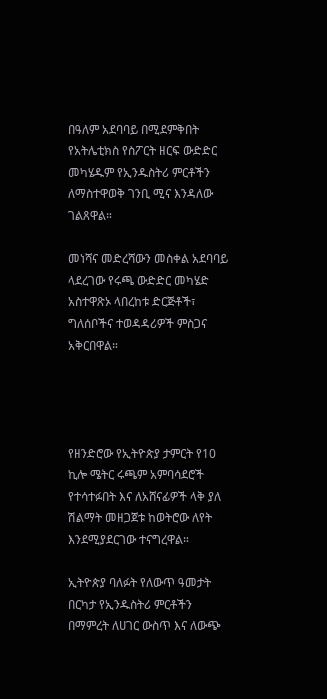በዓለም አደባባይ በሚደምቅበት የአትሌቲክስ የስፖርት ዘርፍ ውድድር መካሄዱም የኢንዱስትሪ ምርቶችን ለማስተዋወቅ ገንቢ ሚና እንዳለው ገልጸዋል።

መነሻና መድረሻውን መስቀል አደባባይ ላደረገው የሩጫ ውድድር መካሄድ አስተዋጽኦ ላበረከቱ ድርጅቶች፣ ግለሰቦችና ተወዳዳሪዎች ምስጋና አቅርበዋል።




የዘንድሮው የኢትዮጵያ ታምርት የ10 ኪሎ ሜትር ሩጫም አምባሳደሮች የተሳተፉበት እና ለአሸናፊዎች ላቅ ያለ ሽልማት መዘጋጀቱ ከወትሮው ለየት እንደሚያደርገው ተናግረዋል።

ኢትዮጵያ ባለፉት የለውጥ ዓመታት በርካታ የኢንዱስትሪ ምርቶችን በማምረት ለሀገር ውስጥ እና ለውጭ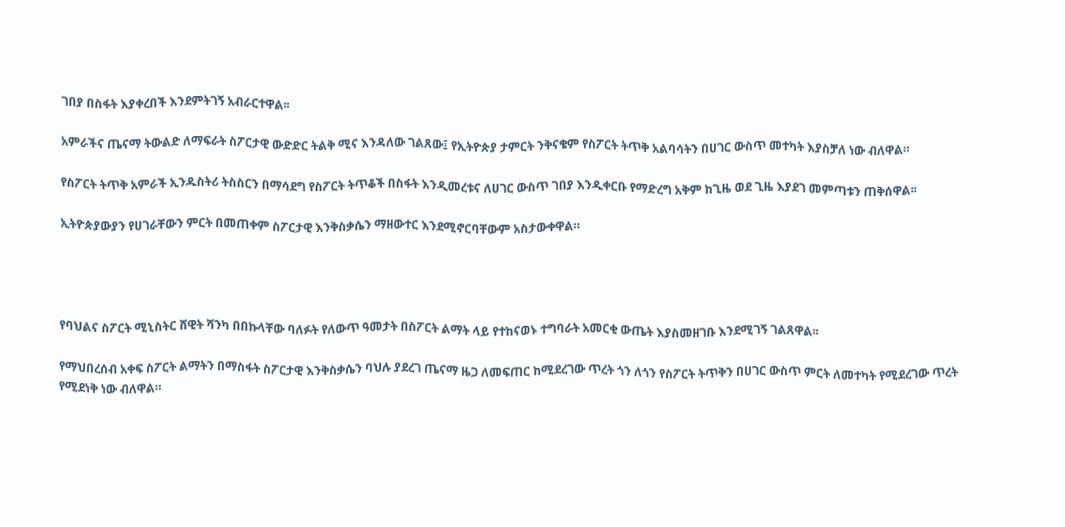ገበያ በስፋት እያቀረበች እንደምትገኝ አብራርተዋል፡፡

አምራችና ጤናማ ትውልድ ለማፍራት ስፖርታዊ ውድድር ትልቅ ሚና እንዳለው ገልጸው፤ የኢትዮጵያ ታምርት ንቅናቄም የስፖርት ትጥቅ አልባሳትን በሀገር ውስጥ መተካት እያስቻለ ነው ብለዋል።

የስፖርት ትጥቅ አምራች ኢንዱስትሪ ትስስርን በማሳደግ የስፖርት ትጥቆች በስፋት እንዲመረቱና ለሀገር ውስጥ ገበያ እንዲቀርቡ የማድረግ አቅም ከጊዜ ወደ ጊዜ እያደገ መምጣቱን ጠቅሰዋል፡፡

ኢትዮጵያውያን የሀገራቸውን ምርት በመጠቀም ስፖርታዊ እንቅስቃሴን ማዘውተር እንደሚኖርባቸውም አስታውቀዋል።




የባህልና ስፖርት ሚኒስትር ሸዊት ሻንካ በበኩላቸው ባለፉት የለውጥ ዓመታት በስፖርት ልማት ላይ የተከናወኑ ተግባራት አመርቂ ውጤት እያስመዘገቡ እንደሚገኝ ገልጸዋል፡፡

የማህበረሰብ አቀፍ ስፖርት ልማትን በማስፋት ስፖርታዊ እንቅስቃሴን ባህሉ ያደረገ ጤናማ ዜጋ ለመፍጠር ከሚደረገው ጥረት ጎን ለጎን የስፖርት ትጥቅን በሀገር ውስጥ ምርት ለመተካት የሚደረገው ጥረት የሚደነቅ ነው ብለዋል።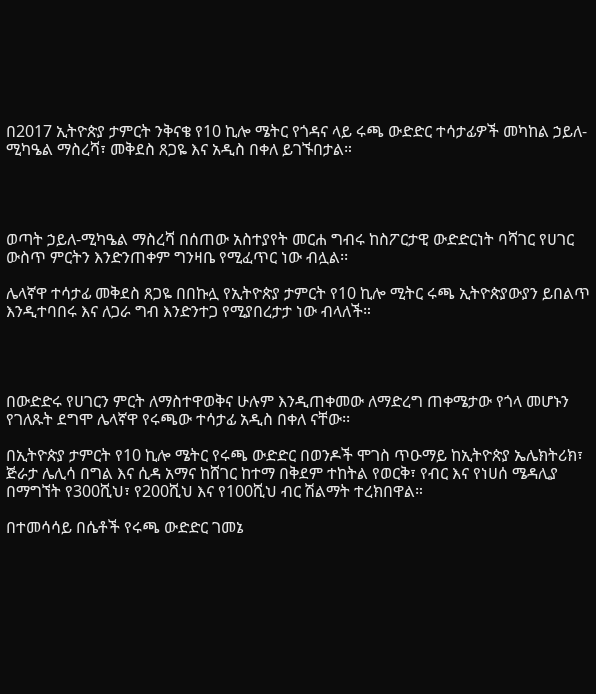በ2017 ኢትዮጵያ ታምርት ንቅናቄ የ10 ኪሎ ሜትር የጎዳና ላይ ሩጫ ውድድር ተሳታፊዎች መካከል ኃይለ-ሚካዔል ማስረሻ፣ መቅደስ ጸጋዬ እና አዲስ በቀለ ይገኙበታል።




ወጣት ኃይለ-ሚካዔል ማስረሻ በሰጠው አስተያየት መርሐ ግብሩ ከስፖርታዊ ውድድርነት ባሻገር የሀገር ውስጥ ምርትን እንድንጠቀም ግንዛቤ የሚፈጥር ነው ብሏል፡፡

ሌላኛዋ ተሳታፊ መቅደስ ጸጋዬ በበኩሏ የኢትዮጵያ ታምርት የ10 ኪሎ ሚትር ሩጫ ኢትዮጵያውያን ይበልጥ እንዲተባበሩ እና ለጋራ ግብ እንድንተጋ የሚያበረታታ ነው ብላለች።




በውድድሩ የሀገርን ምርት ለማስተዋወቅና ሁሉም እንዲጠቀመው ለማድረግ ጠቀሜታው የጎላ መሆኑን የገለጹት ደግሞ ሌላኛዋ የሩጫው ተሳታፊ አዲስ በቀለ ናቸው፡፡

በኢትዮጵያ ታምርት የ10 ኪሎ ሜትር የሩጫ ውድድር በወንዶች ሞገስ ጥዑማይ ከኢትዮጵያ ኤሌክትሪክ፣ ጅራታ ሌሊሳ በግል እና ሲዳ አማና ከሸገር ከተማ በቅደም ተከትል የወርቅ፣ የብር እና የነሀሰ ሜዳሊያ በማግኘት የ300ሺህ፣ የ200ሺህ እና የ100ሺህ ብር ሽልማት ተረክበዋል።

በተመሳሳይ በሴቶች የሩጫ ውድድር ገመኔ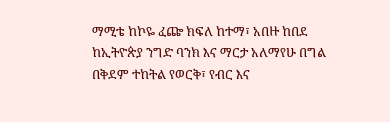ማሚቴ ከኮዬ ፈጬ ክፍለ ከተማ፣ አበዙ ከበደ ከኢትዮጵያ ንግድ ባንክ እና ማርታ አለማየሁ በግል በቅደም ተከትል የወርቅ፣ የብር እና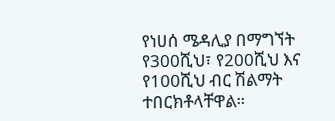የነሀሰ ሜዳሊያ በማግኘት የ300ሺህ፣ የ200ሺህ እና የ100ሺህ ብር ሽልማት ተበርክቶላቸዋል።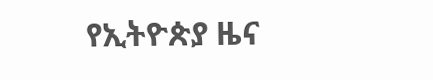የኢትዮጵያ ዜና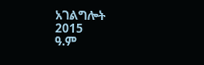አገልግሎት
2015
ዓ.ም